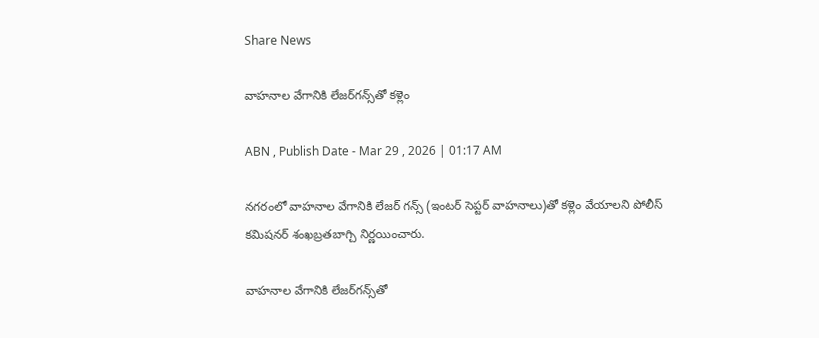Share News

వాహనాల వేగానికి లేజర్‌గన్స్‌తో కళ్లెం

ABN , Publish Date - Mar 29 , 2026 | 01:17 AM

నగరంలో వాహనాల వేగానికి లేజర్‌ గన్స్‌ (ఇంటర్‌ సెప్టర్‌ వాహనాలు)తో కళ్లెం వేయాలని పోలీస్‌ కమిషనర్‌ శంఖబ్రతబాగ్చి నిర్ణయించారు.

వాహనాల వేగానికి లేజర్‌గన్స్‌తో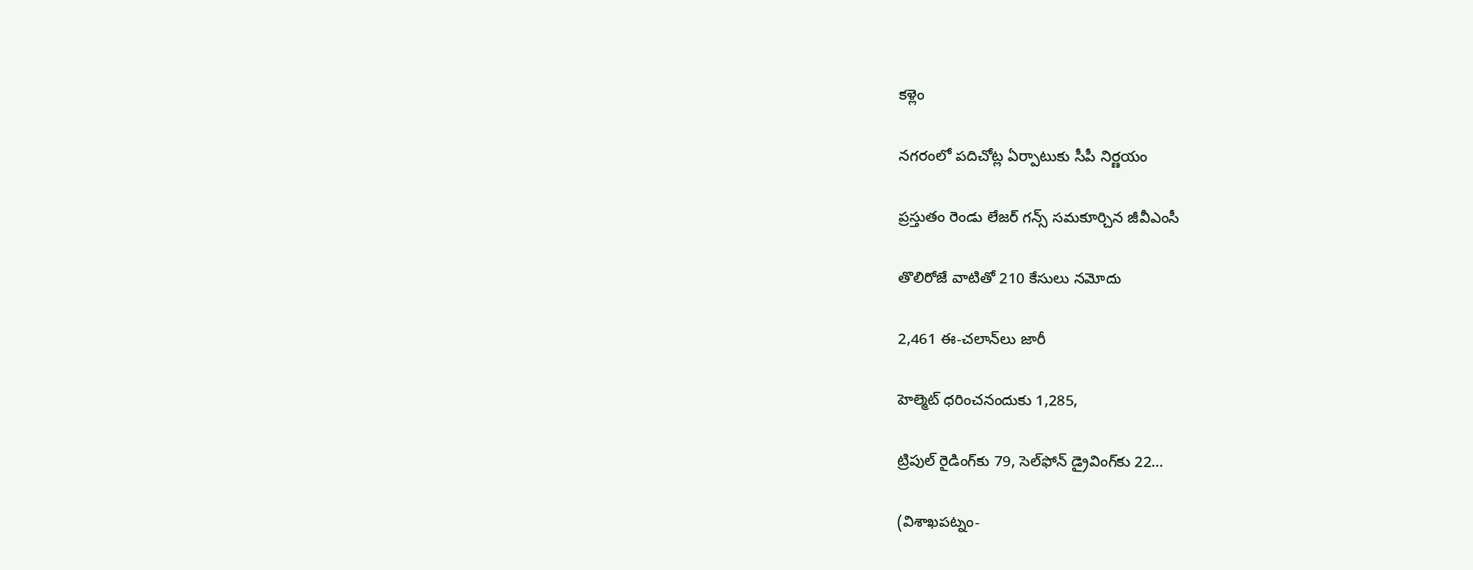కళ్లెం

నగరంలో పదిచోట్ల ఏర్పాటుకు సీపీ నిర్ణయం

ప్రస్తుతం రెండు లేజర్‌ గన్స్‌ సమకూర్చిన జీవీఎంసీ

తొలిరోజే వాటితో 210 కేసులు నమోదు

2,461 ఈ-చలాన్‌లు జారీ

హెల్మెట్‌ ధరించనందుకు 1,285,

ట్రిపుల్‌ రైడింగ్‌కు 79, సెల్‌ఫోన్‌ డ్రైవింగ్‌కు 22...

(విశాఖపట్నం-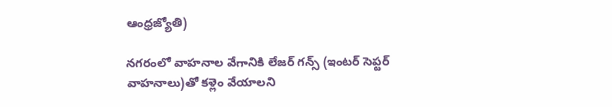ఆంధ్రజ్యోతి)

నగరంలో వాహనాల వేగానికి లేజర్‌ గన్స్‌ (ఇంటర్‌ సెప్టర్‌ వాహనాలు)తో కళ్లెం వేయాలని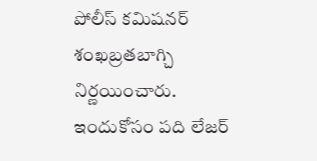పోలీస్‌ కమిషనర్‌ శంఖబ్రతబాగ్చి నిర్ణయించారు. ఇందుకోసం పది లేజర్‌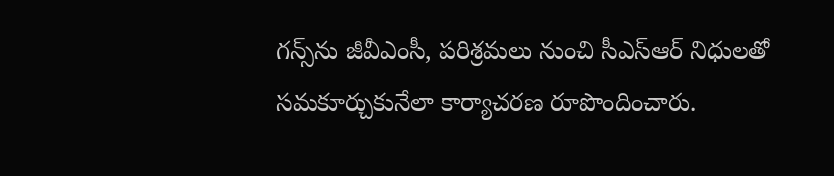గన్స్‌ను జీవీఎంసీ, పరిశ్రమలు నుంచి సీఎస్‌ఆర్‌ నిధులతో సమకూర్చుకునేలా కార్యాచరణ రూపొందించారు.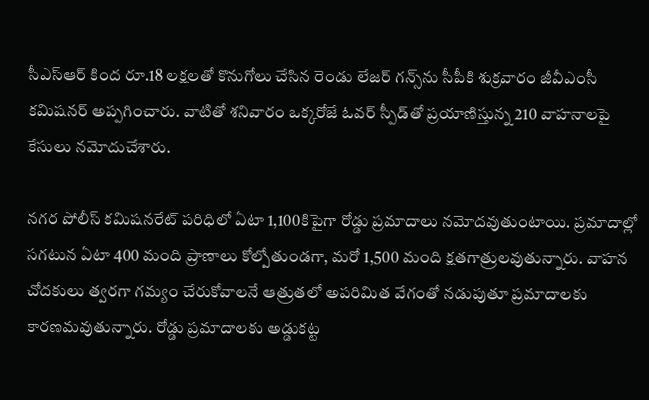సీఎస్‌ఆర్‌ కింద రూ.18 లక్షలతో కొనుగోలు చేసిన రెండు లేజర్‌ గన్స్‌ను సీపీకి శుక్రవారం జీవీఎంసీ కమిషనర్‌ అప్పగించారు. వాటితో శనివారం ఒక్కరోజే ఓవర్‌ స్పీడ్‌తో ప్రయాణిస్తున్న 210 వాహనాలపై కేసులు నమోదుచేశారు.

నగర పోలీస్‌ కమిషనరేట్‌ పరిధిలో ఏటా 1,100కిపైగా రోడ్డు ప్రమాదాలు నమోదవుతుంటాయి. ప్రమాదాల్లో సగటున ఏటా 400 మంది ప్రాణాలు కోల్పోతుండగా, మరో 1,500 మంది క్షతగాత్రులవుతున్నారు. వాహన చోదకులు త్వరగా గమ్యం చేరుకోవాలనే ఆత్రుతలో అపరిమిత వేగంతో నడుపుతూ ప్రమాదాలకు కారణమవుతున్నారు. రోడ్డు ప్రమాదాలకు అడ్డుకట్ట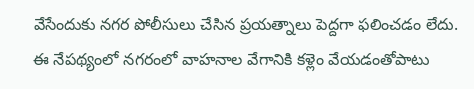వేసేందుకు నగర పోలీసులు చేసిన ప్రయత్నాలు పెద్దగా ఫలించడం లేదు. ఈ నేపథ్యంలో నగరంలో వాహనాల వేగానికి కళ్లెం వేయడంతోపాటు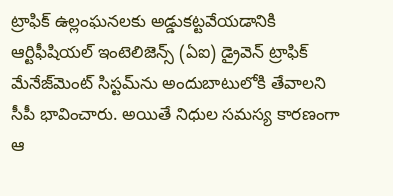ట్రాఫిక్‌ ఉల్లంఘనలకు అడ్డుకట్టవేయడానికి ఆర్టిఫీషియల్‌ ఇంటెలిజెన్స్‌ (ఏఐ) డ్రైవెన్‌ ట్రాఫిక్‌ మేనేజ్‌మెంట్‌ సిస్టమ్‌ను అందుబాటులోకి తేవాలని సీపీ భావించారు. అయితే నిధుల సమస్య కారణంగా ఆ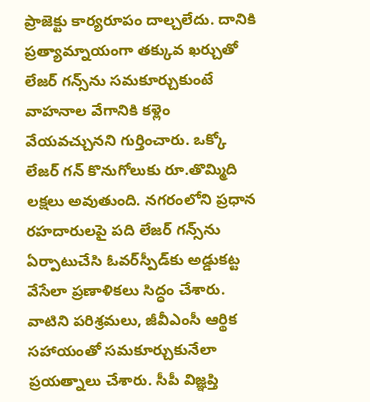ప్రాజెక్టు కార్యరూపం దాల్చలేదు. దానికి ప్రత్యామ్నాయంగా తక్కువ ఖర్చుతో లేజర్‌ గన్స్‌ను సమకూర్చుకుంటే వాహనాల వేగానికి కళ్లెం వేయవచ్చునని గుర్తించారు. ఒక్కో లేజర్‌ గన్‌ కొనుగోలుకు రూ.తొమ్మిది లక్షలు అవుతుంది. నగరంలోని ప్రధాన రహదారులపై పది లేజర్‌ గన్స్‌ను ఏర్పాటుచేసి ఓవర్‌స్పీడ్‌కు అడ్డుకట్ట వేసేలా ప్రణాళికలు సిద్ధం చేశారు. వాటిని పరిశ్రమలు, జీవీఎంసీ ఆర్థిక సహాయంతో సమకూర్చుకునేలా ప్రయత్నాలు చేశారు. సీపీ విజ్ఞప్తి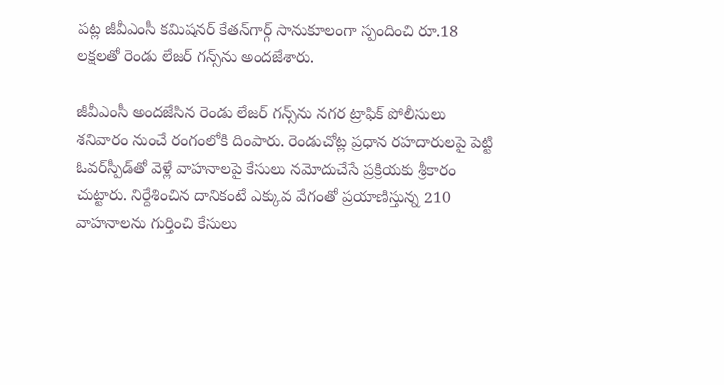పట్ల జీవీఎంసీ కమిషనర్‌ కేతన్‌గార్గ్‌ సానుకూలంగా స్పందించి రూ.18 లక్షలతో రెండు లేజర్‌ గన్స్‌ను అందజేశారు.

జీవీఎంసీ అందజేసిన రెండు లేజర్‌ గన్స్‌ను నగర ట్రాఫిక్‌ పోలీసులు శనివారం నుంచే రంగంలోకి దింపారు. రెండుచోట్ల ప్రధాన రహదారులపై పెట్టి ఓవర్‌స్పీడ్‌తో వెళ్లే వాహనాలపై కేసులు నమోదుచేసే ప్రక్రియకు శ్రీకారం చుట్టారు. నిర్దేశించిన దానికంటే ఎక్కువ వేగంతో ప్రయాణిస్తున్న 210 వాహనాలను గుర్తించి కేసులు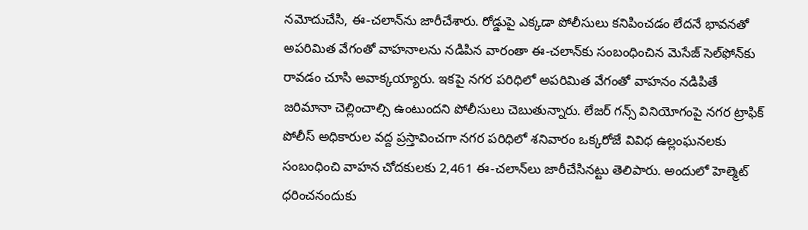నమోదుచేసి, ఈ-చలాన్‌ను జారీచేశారు. రోడ్డుపై ఎక్కడా పోలీసులు కనిపించడం లేదనే భావనతో అపరిమిత వేగంతో వాహనాలను నడిపిన వారంతా ఈ-చలాన్‌కు సంబంధించిన మెసేజ్‌ సెల్‌ఫోన్‌కు రావడం చూసి అవాక్కయ్యారు. ఇకపై నగర పరిధిలో అపరిమిత వేగంతో వాహనం నడిపితే జరిమానా చెల్లించాల్సి ఉంటుందని పోలీసులు చెబుతున్నారు. లేజర్‌ గన్స్‌ వినియోగంపై నగర ట్రాఫిక్‌ పోలీస్‌ అధికారుల వద్ద ప్రస్తావించగా నగర పరిధిలో శనివారం ఒక్కరోజే వివిధ ఉల్లంఘనలకు సంబంధించి వాహన చోదకులకు 2,461 ఈ-చలాన్‌లు జారీచేసినట్టు తెలిపారు. అందులో హెల్మెట్‌ ధరించనందుకు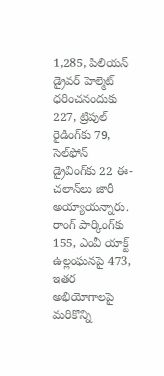1,285, పిలియన్‌ డ్రైవర్‌ హెల్మెట్‌ ధరించనందుకు 227, ట్రిపుల్‌ రైడింగ్‌కు 79, సెల్‌ఫోన్‌ డ్రైవింగ్‌కు 22 ఈ-చలాన్‌లు జారీ అయ్యాయన్నారు. రాంగ్‌ పార్కింగ్‌కు 155, ఎంవీ యాక్ట్‌ ఉల్లంఘనపై 473, ఇతర అభియోగాలపై మరికొన్ని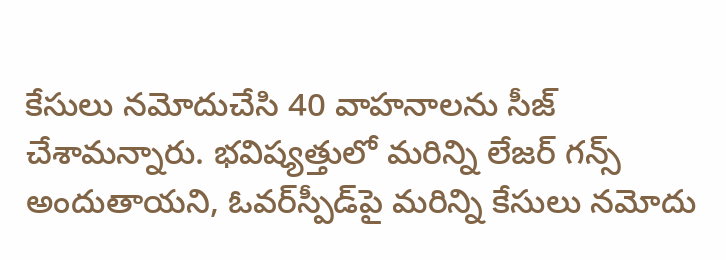కేసులు నమోదుచేసి 40 వాహనాలను సీజ్‌ చేశామన్నారు. భవిష్యత్తులో మరిన్ని లేజర్‌ గన్స్‌ అందుతాయని, ఓవర్‌స్పీడ్‌పై మరిన్ని కేసులు నమోదు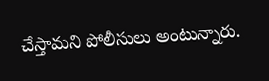చేస్తామని పోలీసులు అంటున్నారు.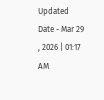Updated Date - Mar 29 , 2026 | 01:17 AM